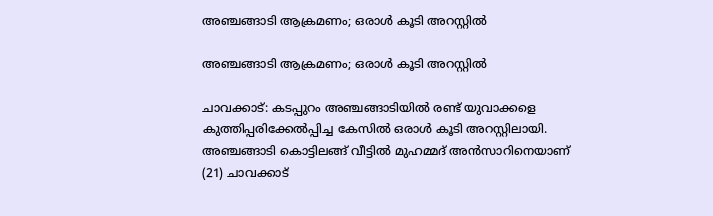അഞ്ചങ്ങാടി ആക്രമണം; ഒരാൾ കൂടി അറസ്റ്റിൽ

അഞ്ചങ്ങാടി ആക്രമണം; ഒരാൾ കൂടി അറസ്റ്റിൽ

ചാവക്കാട്: കടപ്പുറം അഞ്ചങ്ങാടിയിൽ രണ്ട് യുവാക്കളെ കുത്തിപ്പരിക്കേൽപ്പിച്ച കേസിൽ ഒരാൾ കൂടി അറസ്റ്റിലായി. അഞ്ചങ്ങാടി കൊട്ടിലങ്ങ് വീട്ടിൽ മുഹമ്മദ് അൻസാറിനെയാണ് (21) ചാവക്കാട്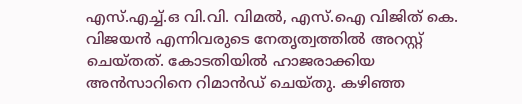എസ്.എച്ച്.ഒ വി.വി. വിമൽ, എസ്.ഐ വിജിത് കെ. വിജയൻ എന്നിവരുടെ നേതൃത്വത്തിൽ അറസ്റ്റ് ചെയ്തത്. കോടതിയിൽ ഹാജരാക്കിയ അൻസാറിനെ റിമാൻഡ് ചെയ്തു. കഴിഞ്ഞ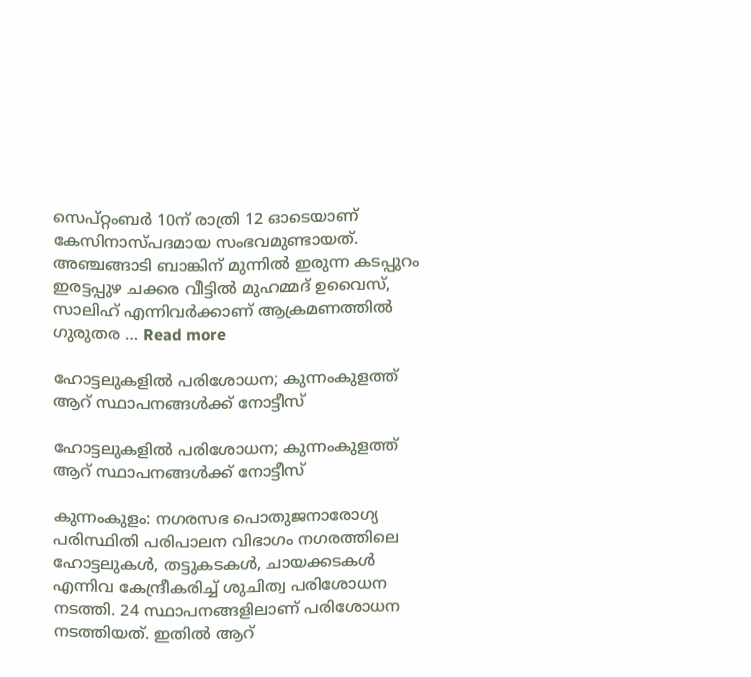സെപ്റ്റംബർ 10ന് രാത്രി 12 ഓടെയാണ് കേസിനാസ്പദമായ സംഭവമുണ്ടായത്. അഞ്ചങ്ങാടി ബാങ്കിന് മുന്നിൽ ഇരുന്ന കടപ്പുറം ഇരട്ടപ്പുഴ ചക്കര വീട്ടിൽ മുഹമ്മദ് ഉവൈസ്, സാലിഹ് എന്നിവർക്കാണ് ആക്രമണത്തിൽ ഗുരുതര … Read more

ഹോട്ടലുകളില്‍ പരിശോധന; കുന്നംകുളത്ത് ആറ് സ്ഥാപനങ്ങള്‍ക്ക് നോട്ടീസ്

ഹോട്ടലുകളില്‍ പരിശോധന; കുന്നംകുളത്ത് ആറ് സ്ഥാപനങ്ങള്‍ക്ക് നോട്ടീസ്

കുന്നംകുളം: നഗരസഭ പൊതുജനാരോഗ്യ പരിസ്ഥിതി പരിപാലന വിഭാഗം നഗരത്തിലെ ഹോട്ടലുകള്‍, തട്ടുകടകള്‍, ചായക്കടകള്‍ എന്നിവ കേന്ദ്രീകരിച്ച് ശുചിത്വ പരിശോധന നടത്തി. 24 സ്ഥാപനങ്ങളിലാണ് പരിശോധന നടത്തിയത്. ഇതില്‍ ആറ്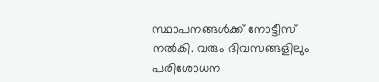സ്ഥാപനങ്ങൾക്ക് നോട്ടീസ് നൽകി. വരും ദിവസങ്ങളിലും പരിശോധന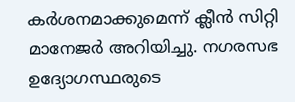കർശനമാക്കുമെന്ന് ക്ലീൻ സിറ്റി മാനേജർ അറിയിച്ചു. നഗരസഭ ഉദ്യോഗസ്ഥരുടെ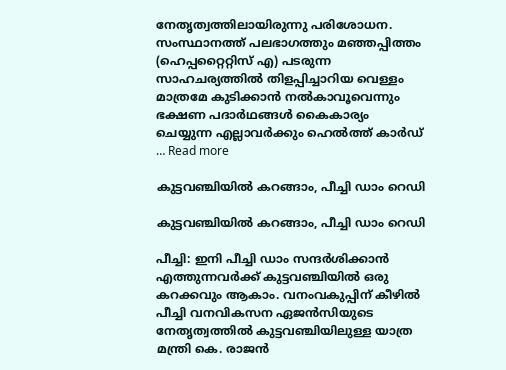നേതൃത്വത്തിലായിരുന്നു പരിശോധന. സംസ്ഥാനത്ത് പലഭാഗത്തും മഞ്ഞപ്പിത്തം (ഹെപ്പറ്റൈറ്റിസ് എ) പടരുന്ന സാഹചര്യത്തിൽ തിളപ്പിച്ചാറിയ വെള്ളം മാത്രമേ കുടിക്കാൻ നൽകാവൂവെന്നും ഭക്ഷണ പദാർഥങ്ങൾ കൈകാര്യം ചെയ്യുന്ന എല്ലാവർക്കും ഹെൽത്ത് കാർഡ് … Read more

കുട്ടവഞ്ചിയിൽ കറങ്ങാം, പീച്ചി ഡാം റെഡി

കുട്ടവഞ്ചിയിൽ കറങ്ങാം, പീച്ചി ഡാം റെഡി

പീച്ചി: ഇനി പീച്ചി ഡാം സന്ദർശിക്കാൻ എത്തുന്നവർക്ക് കുട്ടവഞ്ചിയിൽ ഒരു കറക്കവും ആകാം. വനംവകുപ്പിന്‌ കീഴിൽ പീച്ചി വനവികസന ഏജൻസിയുടെ നേതൃത്വത്തിൽ കുട്ടവഞ്ചിയിലുള്ള യാത്ര മന്ത്രി കെ. രാജൻ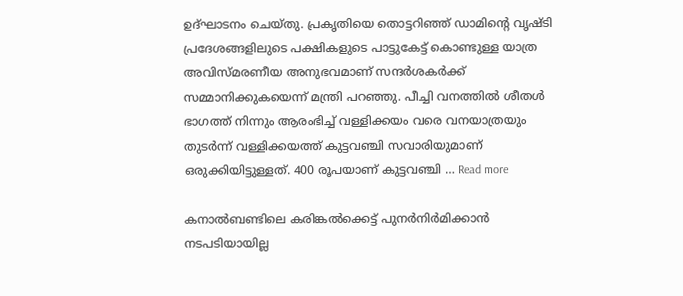ഉദ്ഘാടനം ചെയ്തു. പ്രകൃതിയെ തൊട്ടറിഞ്ഞ് ഡാമിന്റെ വൃഷ്ടി പ്രദേശങ്ങളിലുടെ പക്ഷികളുടെ പാട്ടുകേട്ട് കൊണ്ടുള്ള യാത്ര അവിസ്‌മരണീയ അനുഭവമാണ് സന്ദർശകർക്ക് സമ്മാനിക്കുകയെന്ന് മന്ത്രി പറഞ്ഞു. പീച്ചി വനത്തിൽ ശീതൾ ഭാഗത്ത്‌ നിന്നും ആരംഭിച്ച്‌ വള്ളിക്കയം വരെ വനയാത്രയും തുടർന്ന്‌ വള്ളിക്കയത്ത്‌ കുട്ടവഞ്ചി സവാരിയുമാണ്‌ ഒരുക്കിയിട്ടുള്ളത്‌. 400 രൂപയാണ് കുട്ടവഞ്ചി … Read more

കനാല്‍ബണ്ടിലെ കരിങ്കൽക്കെട്ട് പുനർനിർമിക്കാന്‍ നടപടിയായില്ല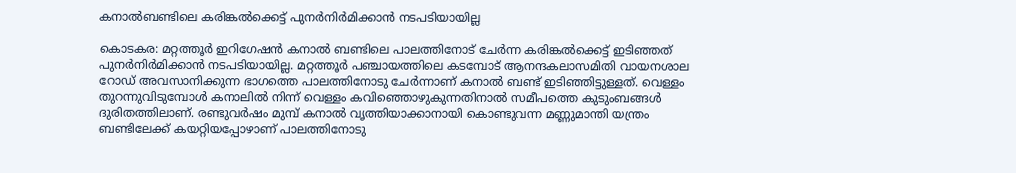കനാല്‍ബണ്ടിലെ കരിങ്കൽക്കെട്ട് പുനർനിർമിക്കാന്‍ നടപടിയായില്ല

കൊടകര: മറ്റത്തൂര്‍ ഇറിഗേഷന്‍ കനാല്‍ ബണ്ടിലെ പാലത്തിനോട് ചേര്‍ന്ന കരിങ്കല്‍ക്കെട്ട് ഇടിഞ്ഞത് പുനര്‍നിര്‍മിക്കാന്‍ നടപടിയായില്ല. മറ്റത്തൂര്‍ പഞ്ചായത്തിലെ കടമ്പോട് ആനന്ദകലാസമിതി വായനശാല റോഡ് അവസാനിക്കുന്ന ഭാഗത്തെ പാലത്തിനോടു ചേര്‍ന്നാണ് കനാല്‍ ബണ്ട് ഇടിഞ്ഞിട്ടുള്ളത്. വെള്ളം തുറന്നുവിടുമ്പോള്‍ കനാലില്‍ നിന്ന് വെള്ളം കവിഞ്ഞൊഴുകുന്നതിനാല്‍ സമീപത്തെ കുടുംബങ്ങള്‍ ദുരിതത്തിലാണ്. രണ്ടുവര്‍ഷം മുമ്പ് കനാല്‍ വൃത്തിയാക്കാനായി കൊണ്ടുവന്ന മണ്ണുമാന്തി യന്ത്രം ബണ്ടിലേക്ക് കയറ്റിയപ്പോഴാണ് പാലത്തിനോടു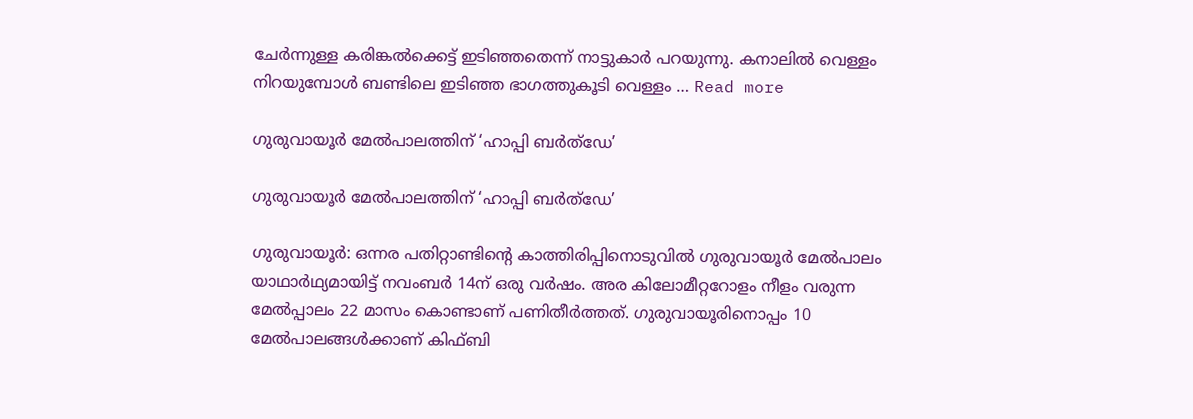ചേര്‍ന്നുള്ള കരിങ്കല്‍ക്കെട്ട് ഇടിഞ്ഞതെന്ന് നാട്ടുകാര്‍ പറയുന്നു. കനാലില്‍ വെള്ളം നിറയുമ്പോള്‍ ബണ്ടിലെ ഇടിഞ്ഞ ഭാഗത്തുകൂടി വെള്ളം … Read more

ഗുരുവായൂർ മേൽപാലത്തിന് ‘ഹാപ്പി ബര്‍ത്‌ഡേ’

ഗുരുവായൂർ മേൽപാലത്തിന് ‘ഹാപ്പി ബര്‍ത്‌ഡേ’

ഗുരുവായൂര്‍: ഒന്നര പതിറ്റാണ്ടിന്റെ കാത്തിരിപ്പിനൊടുവില്‍ ഗുരുവായൂര്‍ മേൽപാലം യാഥാര്‍ഥ്യമായിട്ട് നവംബര്‍ 14ന് ഒരു വര്‍ഷം. അര കിലോമീറ്ററോളം നീളം വരുന്ന മേല്‍പ്പാലം 22 മാസം കൊണ്ടാണ് പണിതീര്‍ത്തത്. ഗുരുവായൂരിനൊപ്പം 10 മേൽപാലങ്ങള്‍ക്കാണ് കിഫ്ബി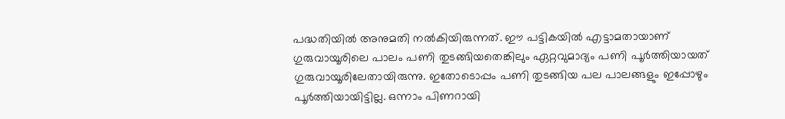പദ്ധതിയില്‍ അനുമതി നല്‍കിയിരുന്നത്. ഈ പട്ടികയില്‍ എട്ടാമതായാണ് ഗുരുവായൂരിലെ പാലം പണി തുടങ്ങിയതെങ്കിലും ഏറ്റവുമാദ്യം പണി പൂര്‍ത്തിയായത് ഗുരുവായൂരിലേതായിരുന്നു. ഇതോടൊപ്പം പണി തുടങ്ങിയ പല പാലങ്ങളും ഇപ്പോഴും പൂര്‍ത്തിയായിട്ടില്ല. ഒന്നാം പിണറായി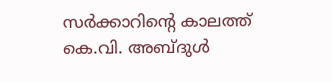സര്‍ക്കാറിന്റെ കാലത്ത് കെ.വി. അബ്ദുള്‍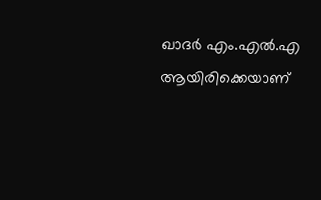ഖാദര്‍ എം.എല്‍.എ ആയിരിക്കെയാണ്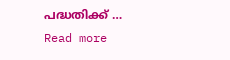പദ്ധതിക്ക് … Read more